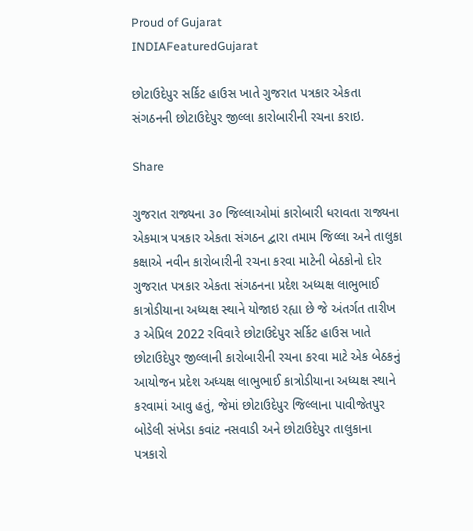Proud of Gujarat
INDIAFeaturedGujarat

છોટાઉદેપુર સર્કિટ હાઉસ ખાતે ગુજરાત પત્રકાર એકતા સંગઠનની છોટાઉદેપુર જીલ્લા કારોબારીની રચના કરાઇ.

Share

ગુજરાત રાજ્યના ૩૦ જિલ્લાઓમાં કારોબારી ધરાવતા રાજ્યના એકમાત્ર પત્રકાર એકતા સંગઠન દ્વારા તમામ જિલ્લા અને તાલુકા કક્ષાએ નવીન કારોબારીની રચના કરવા માટેની બેઠકોનો દોર ગુજરાત પત્રકાર એકતા સંગઠનના પ્રદેશ અધ્યક્ષ લાભુભાઈ કાત્રોડીયાના અધ્યક્ષ સ્થાને યોજાઇ રહ્યા છે જે અંતર્ગત તારીખ ૩ એપ્રિલ 2022 રવિવારે છોટાઉદેપુર સર્કિટ હાઉસ ખાતે છોટાઉદેપુર જીલ્લાની કારોબારીની રચના કરવા માટે એક બેઠકનું આયોજન પ્રદેશ અધ્યક્ષ લાભુભાઈ કાત્રોડીયાના અધ્યક્ષ સ્થાને કરવામાં આવુ હતું, જેમાં છોટાઉદેપુર જિલ્લાના પાવીજેતપુર બોડેલી સંખેડા કવાંટ નસવાડી અને છોટાઉદેપુર તાલુકાના પત્રકારો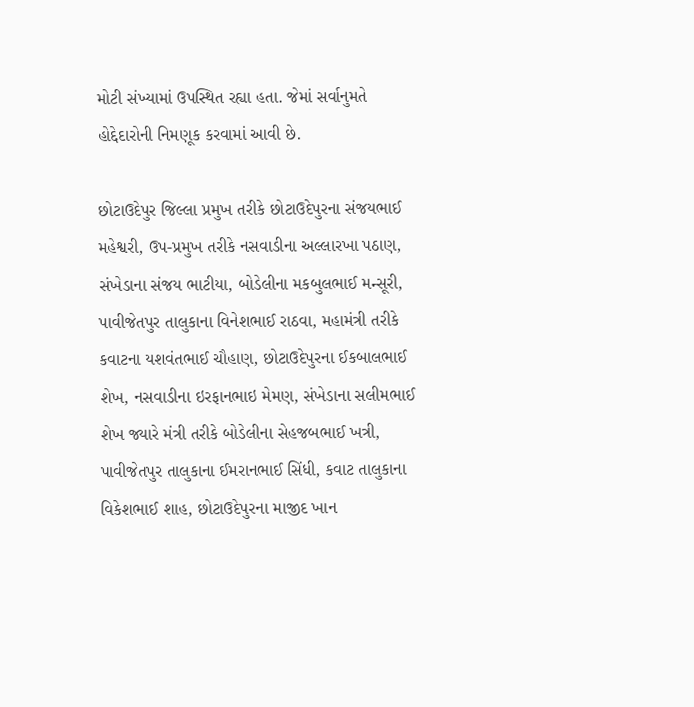મોટી સંખ્યામાં ઉપસ્થિત રહ્યા હતા. જેમાં સર્વાનુમતે હોદ્દેદારોની નિમણૂક કરવામાં આવી છે.

છોટાઉદેપુર જિલ્લા પ્રમુખ તરીકે છોટાઉદેપુરના સંજયભાઈ મહેશ્વરી, ઉપ-પ્રમુખ તરીકે નસવાડીના અલ્લારખા પઠાણ, સંખેડાના સંજય ભાટીયા, બોડેલીના મકબુલભાઈ મન્સૂરી, પાવીજેતપુર તાલુકાના વિનેશભાઈ રાઠવા, મહામંત્રી તરીકે કવાટના યશવંતભાઈ ચૌહાણ, છોટાઉદેપુરના ઈકબાલભાઈ શેખ, નસવાડીના ઇરફાનભાઇ મેમણ, સંખેડાના સલીમભાઈ શેખ જ્યારે મંત્રી તરીકે બોડેલીના સેહજબભાઈ ખત્રી, પાવીજેતપુર તાલુકાના ઈમરાનભાઈ સિંધી, કવાટ તાલુકાના વિકેશભાઈ શાહ, છોટાઉદેપુરના માજીદ ખાન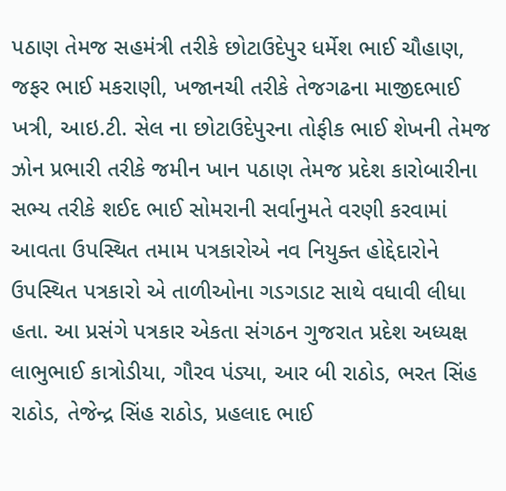પઠાણ તેમજ સહમંત્રી તરીકે છોટાઉદેપુર ધર્મેશ ભાઈ ચૌહાણ, જફર ભાઈ મકરાણી, ખજાનચી તરીકે તેજગઢના માજીદભાઈ ખત્રી, આઇ.ટી. સેલ ના છોટાઉદેપુરના તોફીક ભાઈ શેખની તેમજ ઝોન પ્રભારી તરીકે જમીન ખાન પઠાણ તેમજ પ્રદેશ કારોબારીના સભ્ય તરીકે શઈદ ભાઈ સોમરાની સર્વાનુમતે વરણી કરવામાં આવતા ઉપસ્થિત તમામ પત્રકારોએ નવ નિયુક્ત હોદ્દેદારોને ઉપસ્થિત પત્રકારો એ તાળીઓના ગડગડાટ સાથે વધાવી લીધા હતા. આ પ્રસંગે પત્રકાર એકતા સંગઠન ગુજરાત પ્રદેશ અધ્યક્ષ લાભુભાઈ કાત્રોડીયા, ગૌરવ પંડ્યા, આર બી રાઠોડ, ભરત સિંહ રાઠોડ, તેજેન્દ્ર સિંહ રાઠોડ, પ્રહલાદ ભાઈ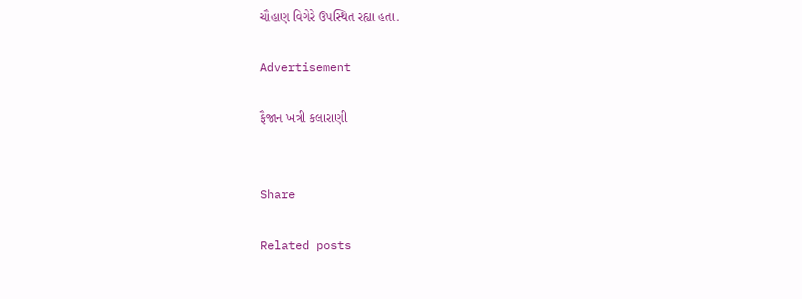ચૌહાણ વિગેરે ઉપસ્થિત રહ્યા હતા.

Advertisement

ફૈજાન ખત્રી કલારાણી


Share

Related posts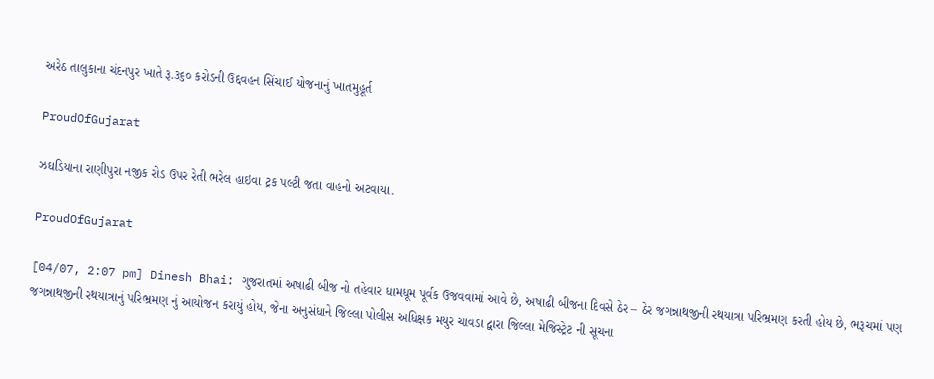અરેઠ તાલુકાના ચંદનપુર ખાતે રૂ.૩૬૦ કરોડની ઉદ્દવહન સિંચાઈ યોજનાનું ખાતમુહૂર્ત

ProudOfGujarat

ઝઘડિયાના રાણીપુરા નજીક રોડ ઉપર રેતી ભરેલ હાઇવા ટ્રક પલ્ટી જતા વાહનો અટવાયા.

ProudOfGujarat

[04/07, 2:07 pm] Dinesh Bhai: ગુજરાતમાં અષાઢી બીજ નો તહેવાર ધામધૂમ પૂર્વક ઉજવવામાં આવે છે, અષાઢી બીજના દિવસે ઠેર – ઠેર જગન્નાથજીની રથયાત્રા પરિભ્રમણ કરતી હોય છે, ભરૂચમાં પણ જગન્નાથજીની રથયાત્રાનું પરિભ્રમણ નું આયોજન કરાયું હોય, જેના અનુસંધાને જિલ્લા પોલીસ અધિક્ષક મયુર ચાવડા દ્વારા જિલ્લા મેજિસ્ટ્રેટ ની સૂચના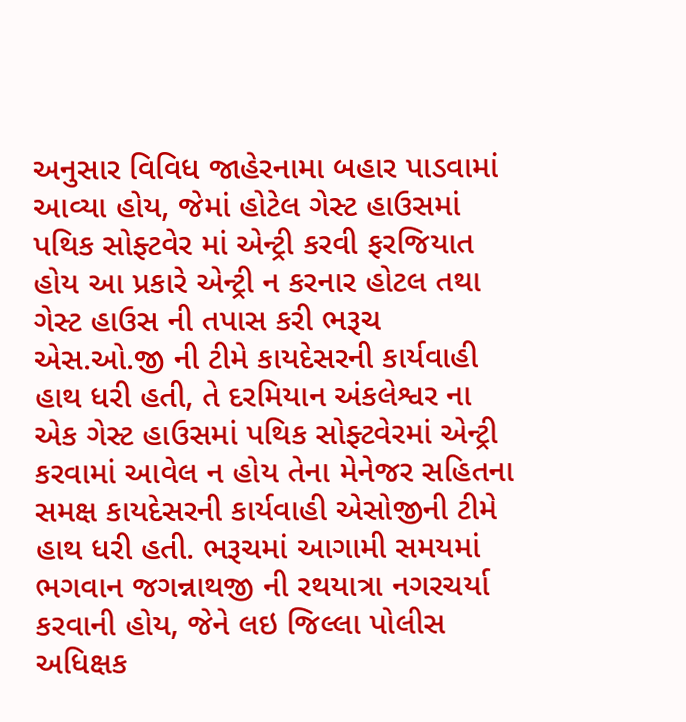અનુસાર વિવિધ જાહેરનામા બહાર પાડવામાં આવ્યા હોય, જેમાં હોટેલ ગેસ્ટ હાઉસમાં પથિક સોફ્ટવેર માં એન્ટ્રી કરવી ફરજિયાત હોય આ પ્રકારે એન્ટ્રી ન કરનાર હોટલ તથા ગેસ્ટ હાઉસ ની તપાસ કરી ભરૂચ એસ.ઓ.જી ની ટીમે કાયદેસરની કાર્યવાહી હાથ ધરી હતી, તે દરમિયાન અંકલેશ્વર ના એક ગેસ્ટ હાઉસમાં પથિક સોફ્ટવેરમાં એન્ટ્રી કરવામાં આવેલ ન હોય તેના મેનેજર સહિતના સમક્ષ કાયદેસરની કાર્યવાહી એસોજીની ટીમે હાથ ધરી હતી. ભરૂચમાં આગામી સમયમાં ભગવાન જગન્નાથજી ની રથયાત્રા નગરચર્યા કરવાની હોય, જેને લઇ જિલ્લા પોલીસ અધિક્ષક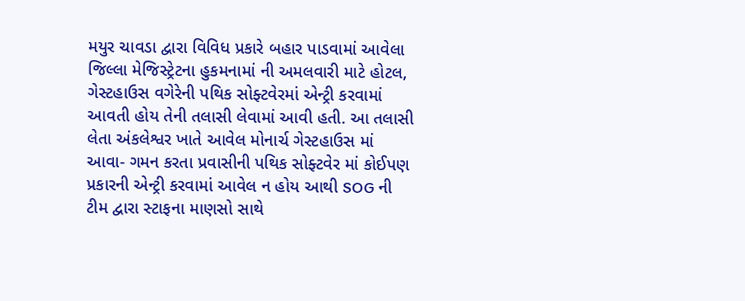મયુર ચાવડા દ્વારા વિવિધ પ્રકારે બહાર પાડવામાં આવેલા જિલ્લા મેજિસ્ટ્રેટના હુકમનામાં ની અમલવારી માટે હોટલ, ગેસ્ટહાઉસ વગેરેની પથિક સોફ્ટવેરમાં એન્ટ્રી કરવામાં આવતી હોય તેની તલાસી લેવામાં આવી હતી. આ તલાસી લેતા અંકલેશ્વર ખાતે આવેલ મોનાર્ચ ગેસ્ટહાઉસ માં આવા- ગમન કરતા પ્રવાસીની પથિક સોફ્ટવેર માં કોઈપણ પ્રકારની એન્ટ્રી કરવામાં આવેલ ન હોય આથી SOG ની ટીમ દ્વારા સ્ટાફના માણસો સાથે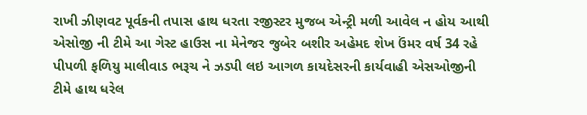રાખી ઝીણવટ પૂર્વકની તપાસ હાથ ધરતા રજીસ્ટર મુજબ એન્ટ્રી મળી આવેલ ન હોય આથી એસોજી ની ટીમે આ ગેસ્ટ હાઉસ ના મેનેજર જુબેર બશીર અહેમદ શેખ ઉંમર વર્ષ 34 રહે પીપળી ફળિયુ માલીવાડ ભરૂચ ને ઝડપી લઇ આગળ કાયદેસરની કાર્યવાહી એસઓજીની ટીમે હાથ ધરેલ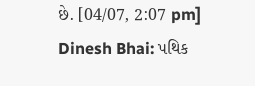છે. [04/07, 2:07 pm] Dinesh Bhai: પથિક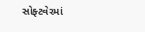સોફ્ટવેરમાં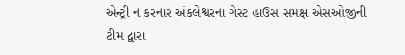એન્ટ્રી ન કરનાર અંકલેશ્વરના ગેસ્ટ હાઉસ સમક્ષ એસઓજીની ટીમ દ્વારા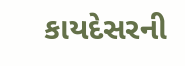કાયદેસરની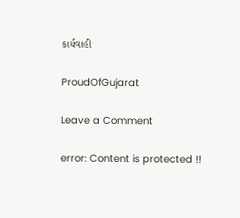કાર્યવાહી

ProudOfGujarat

Leave a Comment

error: Content is protected !!